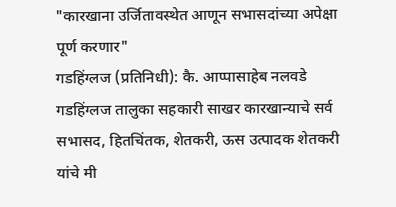"कारखाना उर्जितावस्थेत आणून सभासदांच्या अपेक्षा पूर्ण करणार"
गडहिंग्लज (प्रतिनिधी): कै. आप्पासाहेब नलवडे गडहिंग्लज तालुका सहकारी साखर कारखान्याचे सर्व सभासद, हितचिंतक, शेतकरी, ऊस उत्पादक शेतकरी यांचे मी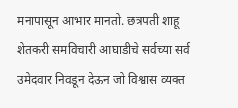मनापासून आभार मानतो. छत्रपती शाहू शेतकरी समविचारी आघाडीचे सर्वच्या सर्व उमेदवार निवडून देऊन जो विश्वास व्यक्त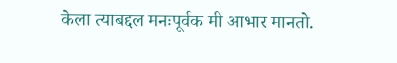केला त्याबद्दल मनःपूर्वक मी आभार मानतो.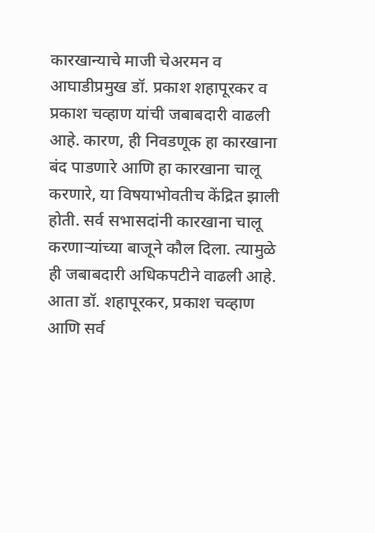कारखान्याचे माजी चेअरमन व आघाडीप्रमुख डॉ. प्रकाश शहापूरकर व प्रकाश चव्हाण यांची जबाबदारी वाढली आहे. कारण, ही निवडणूक हा कारखाना बंद पाडणारे आणि हा कारखाना चालू करणारे, या विषयाभोवतीच केंद्रित झाली होती. सर्व सभासदांनी कारखाना चालू करणाऱ्यांच्या बाजूने कौल दिला. त्यामुळे ही जबाबदारी अधिकपटीने वाढली आहे. आता डॉ. शहापूरकर, प्रकाश चव्हाण आणि सर्व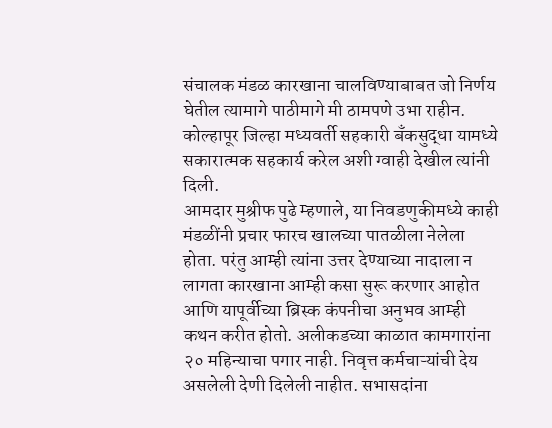संचालक मंडळ कारखाना चालविण्याबाबत जो निर्णय घेतील त्यामागे पाठीमागे मी ठामपणे उभा राहीन. कोल्हापूर जिल्हा मध्यवर्ती सहकारी बँकसुद्धा यामध्ये सकारात्मक सहकार्य करेल अशी ग्वाही देखील त्यांनी दिली.
आमदार मुश्रीफ पुढे म्हणाले, या निवडणुकीमध्ये काही मंडळींनी प्रचार फारच खालच्या पातळीला नेलेला होता. परंतु आम्ही त्यांना उत्तर देण्याच्या नादाला न लागता कारखाना आम्ही कसा सुरू करणार आहोत आणि यापूर्वीच्या ब्रिस्क कंपनीचा अनुभव आम्ही कथन करीत होतो. अलीकडच्या काळात कामगारांना २० महिन्याचा पगार नाही. निवृत्त कर्मचाऱ्यांची देय असलेली देणी दिलेली नाहीत. सभासदांना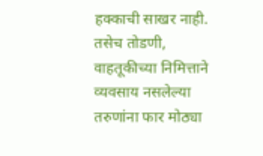हक्काची साखर नाही. तसेच तोडणी, वाहतूकीच्या निमित्ताने व्यवसाय नसलेल्या तरुणांना फार मोठ्या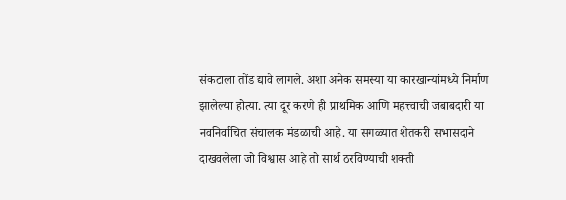संकटाला तोंड द्यावे लागले. अशा अनेक समस्या या कारखान्यांमध्ये निर्माण झालेल्या होत्या. त्या दूर करणे ही प्राथमिक आणि महत्त्वाची जबाबदारी या नवनिर्वाचित संचालक मंडळाची आहे. या सगळ्यात शेतकरी सभासदाने दाखवलेला जो विश्वास आहे तो सार्थ ठरविण्याची शक्ती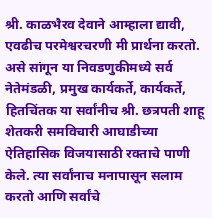श्री. काळभैरव देवाने आम्हाला द्यावी, एवढीच परमेश्वरचरणी मी प्रार्थना करतो. असे सांगून या निवडणुकीमध्ये सर्व नेतेमंडळी, प्रमुख कार्यकर्ते, कार्यकर्ते, हितचिंतक या सर्वांनीच श्री. छत्रपती शाहू शेतकरी समविचारी आघाडीच्या ऐतिहासिक विजयासाठी रक्ताचे पाणी केले. त्या सर्वांनाच मनापासून सलाम करतो आणि सर्वांचे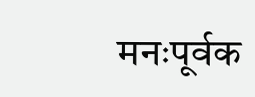मनःपूर्वक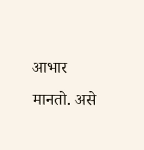आभार मानतो. असे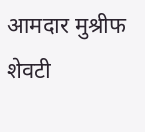आमदार मुश्रीफ शेवटी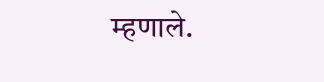म्हणाले.